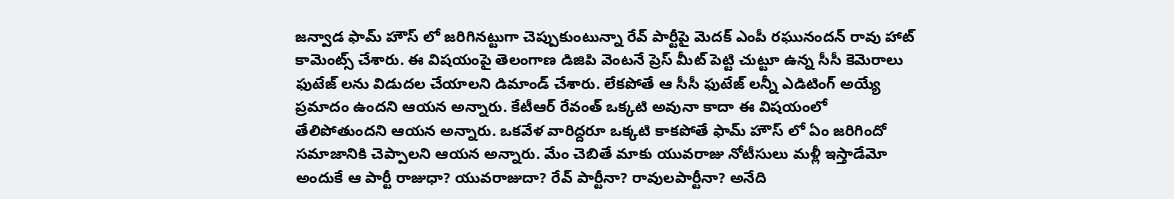జన్వాడ ఫామ్ హౌస్ లో జరిగినట్టుగా చెప్పుకుంటున్నా రేవ్ పార్టీపై మెదక్ ఎంపీ రఘునందన్ రావు హాట్ కామెంట్స్ చేశారు. ఈ విషయంపై తెలంగాణ డిజిపి వెంటనే ప్రెస్ మీట్ పెట్టి చుట్టూ ఉన్న సీసీ కెమెరాలు ఫుటేజ్ లను విడుదల చేయాలని డిమాండ్ చేశారు. లేకపోతే ఆ సీసీ ఫుటేజ్ లన్నీ ఎడిటింగ్ అయ్యే ప్రమాదం ఉందని ఆయన అన్నారు. కేటీఆర్ రేవంత్ ఒక్కటి అవునా కాదా ఈ విషయంలో తేలిపోతుందని ఆయన అన్నారు. ఒకవేళ వారిద్దరూ ఒక్కటి కాకపోతే ఫామ్ హౌస్ లో ఏం జరిగిందో సమాజానికి చెప్పాలని ఆయన అన్నారు. మేం చెబితే మాకు యువరాజు నోటీసులు మళ్లీ ఇస్తాడేమో అందుకే ఆ పార్టీ రాజుధా? యువరాజుదా? రేవ్ పార్టీనా? రావులపార్టీనా? అనేది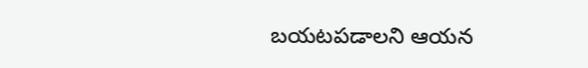బయటపడాలని ఆయన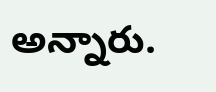అన్నారు.